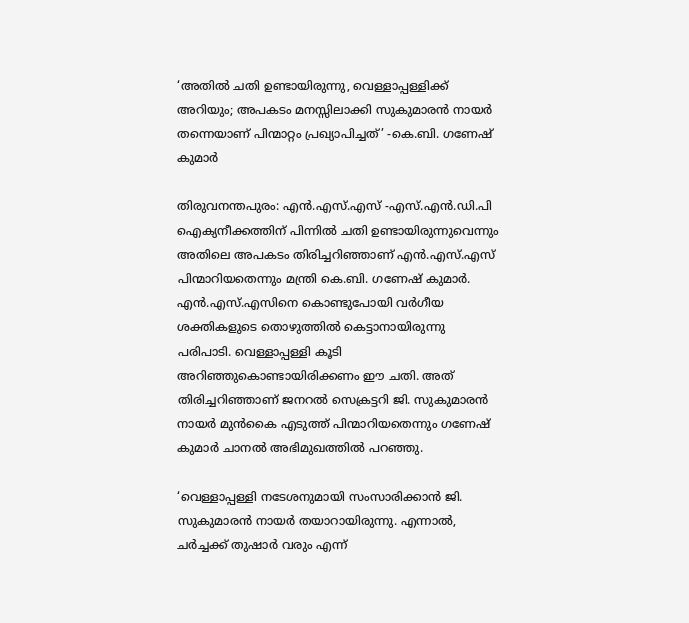‘അതിൽ ചതി ഉണ്ടായിരുന്നു, വെള്ളാപ്പള്ളിക്ക് അറിയും; അപകടം മനസ്സിലാക്കി സുകുമാരൻ നായർ തന്നെയാണ് പിന്മാറ്റം പ്രഖ്യാപിച്ചത്’ -കെ.ബി. ഗണേഷ് കുമാർ

തിരുവനന്തപുരം: എൻ.എസ്.എസ് -എസ്.എൻ.ഡി.പി ഐക്യനീക്കത്തിന് പിന്നിൽ ചതി ഉണ്ടായിരുന്നുവെന്നും അതിലെ അപകടം തിരിച്ചറിഞ്ഞാണ് എൻ.എസ്.എസ് പിന്മാറിയതെന്നും മന്ത്രി കെ.ബി. ഗണേഷ് കുമാർ. എൻ.എസ്.എസിനെ കൊണ്ടുപോയി വർ‍ഗീയ ശക്തികളുടെ തൊഴുത്തിൽ കെട്ടാനായിരുന്നു പരിപാടി. വെള്ളാപ്പള്ളി കൂടി അറിഞ്ഞുകൊണ്ടായിരിക്കണം ഈ ചതി. അത് തിരിച്ചറിഞ്ഞാണ് ജനറൽ സെക്രട്ടറി ജി. സുകുമാരൻ നായർ മുൻകൈ എടുത്ത് പിന്മാറിയതെന്നും ഗണേഷ് കുമാർ ചാനൽ അഭിമുഖത്തിൽ പറഞ്ഞു.

‘വെള്ളാപ്പള്ളി നടേശനുമായി സംസാരിക്കാൻ ജി. സുകുമാരൻ നായർ തയാറായിരുന്നു. എന്നാൽ, ചർച്ചക്ക് തുഷാർ വരും എന്ന്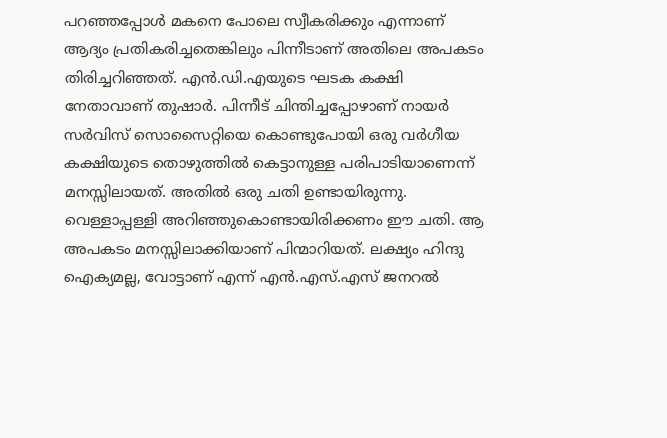പറഞ്ഞപ്പോൾ മകനെ പോലെ സ്വീകരിക്കും എന്നാണ് ആദ്യം പ്രതികരിച്ചതെങ്കിലും പിന്നീടാണ് അതിലെ അപകടം തിരിച്ചറിഞ്ഞത്. എൻ.ഡി.എയുടെ ഘടക കക്ഷി നേതാവാണ് തുഷാർ. പിന്നീട് ചിന്തിച്ചപ്പോഴാണ് നായർ സർവിസ് സൊസൈറ്റിയെ കൊണ്ടുപോയി ഒരു വർഗീയ കക്ഷിയുടെ തൊഴുത്തിൽ കെട്ടാനുള്ള പരിപാടിയാണെന്ന് മനസ്സിലായത്. അതിൽ ഒരു ചതി ഉണ്ടായിരുന്നു. വെള്ളാപ്പള്ളി അറിഞ്ഞുകൊണ്ടായിരിക്കണം ഈ ചതി. ആ അപകടം മനസ്സിലാക്കിയാണ് പിന്മാറിയത്. ലക്ഷ്യം ഹിന്ദു ഐക്യമല്ല, വോട്ടാണ് എന്ന് എൻ.എസ്.എസ് ജനറൽ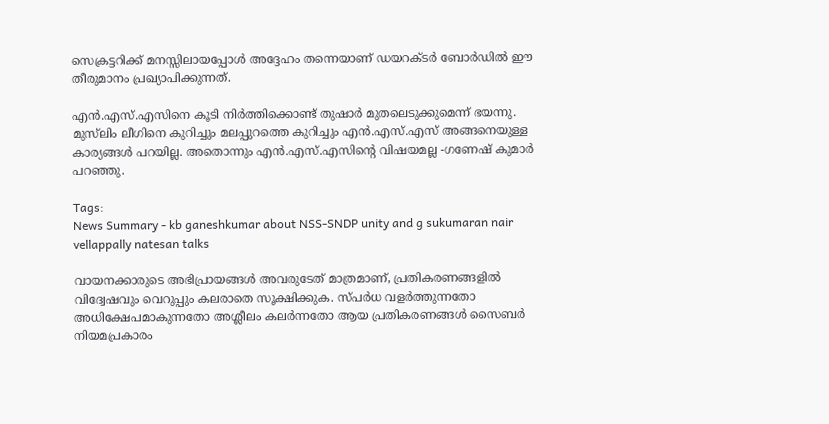സെക്രട്ടറിക്ക് മനസ്സിലായപ്പോൾ അദ്ദേഹം തന്നെയാണ് ഡയറക്ടർ ബോർഡിൽ ഈ തീരുമാനം പ്രഖ്യാപിക്കുന്നത്.

എൻ.എസ്.എസിനെ കൂടി നിർത്തിക്കൊണ്ട് തുഷാർ മുതലെടുക്കുമെന്ന് ഭയന്നു. മുസ്‍ലിം ലീഗിനെ കുറിച്ചും മലപ്പുറത്തെ കുറിച്ചും എൻ.എസ്.എസ് അങ്ങനെയുള്ള കാര്യങ്ങൾ പറയില്ല. അതൊന്നും എൻ.എസ്.എസിന്റെ വിഷയമല്ല -ഗണേഷ്‍ കുമാർ പറഞ്ഞു.

Tags:
News Summary - kb ganeshkumar about NSS-SNDP unity and g sukumaran nair vellappally natesan talks

വായനക്കാരുടെ അഭിപ്രായങ്ങള്‍ അവരുടേത് മാത്രമാണ്, പ്രതികരണങ്ങളിൽ വിദ്വേഷവും വെറുപ്പും കലരാതെ സൂക്ഷിക്കുക. സ്പർധ വളർത്തുന്നതോ അധിക്ഷേപമാകുന്നതോ അശ്ലീലം കലർന്നതോ ആയ പ്രതികരണങ്ങൾ സൈബർ നിയമപ്രകാരം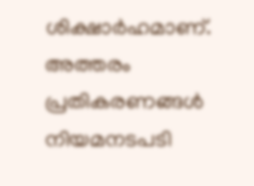ശിക്ഷാർഹമാണ്. അത്തരം പ്രതികരണങ്ങൾ നിയമനടപടി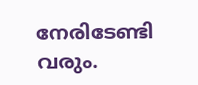നേരിടേണ്ടി വരും.